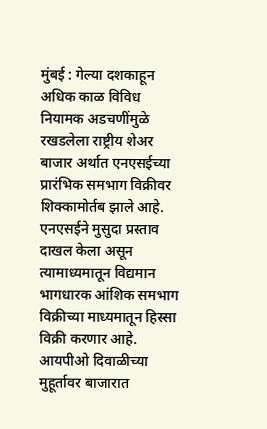मुंबई : गेल्या दशकाहून अधिक काळ विविध नियामक अडचणींमुळे रखडलेला राष्ट्रीय शेअर बाजार अर्थात एनएसईच्या प्रारंभिक समभाग विक्रीवर शिक्कामोर्तब झाले आहे. एनएसईने मुसुदा प्रस्ताव दाखल केला असून त्यामाध्यमातून विद्यमान भागधारक आंशिक समभाग विक्रीच्या माध्यमातून हिस्सा विक्री करणार आहे.
आयपीओ दिवाळीच्या मुहूर्तावर बाजारात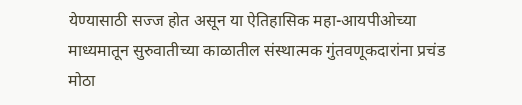येण्यासाठी सज्ज होत असून या ऐतिहासिक महा-आयपीओच्या माध्यमातून सुरुवातीच्या काळातील संस्थात्मक गुंतवणूकदारांना प्रचंड मोठा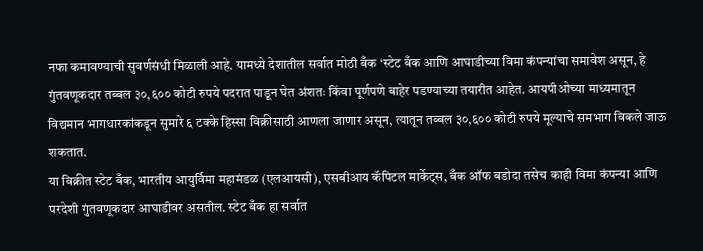नफा कमावण्याची सुवर्णसंधी मिळाली आहे. यामध्ये देशातील सर्वात मोठी बँक ‘स्टेट बँक आणि आघाडीच्या विमा कंपन्यांचा समावेश असून, हे गुंतवणूकदार तब्बल ३०,६०० कोटी रुपये पदरात पाडून घेत अंशतः किंवा पूर्णपणे बाहेर पडण्याच्या तयारीत आहेत. आयपीओच्या माध्यमातून विद्यमान भागधारकांकडून सुमारे ६ टक्के हिस्सा विक्रीसाठी आणला जाणार असून, त्यातून तब्बल ३०,६०० कोटी रुपये मूल्याचे समभाग विकले जाऊ शकतात.
या विक्रीत स्टेट बँक, भारतीय आयुर्विमा महामंडळ (एलआयसी), एसबीआय कॅपिटल मार्केट्स, बँक ऑफ बडोदा तसेच काही विमा कंपन्या आणि परदेशी गुंतवणूकदार आघाडीवर असतील. स्टेट बँक हा सर्वात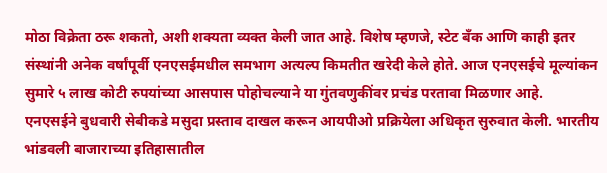मोठा विक्रेता ठरू शकतो, अशी शक्यता व्यक्त केली जात आहे. विशेष म्हणजे, स्टेट बँक आणि काही इतर संस्थांनी अनेक वर्षांपूर्वी एनएसईमधील समभाग अत्यल्प किमतीत खरेदी केले होते. आज एनएसईचे मूल्यांकन सुमारे ५ लाख कोटी रुपयांच्या आसपास पोहोचल्याने या गुंतवणुकींवर प्रचंड परतावा मिळणार आहे.
एनएसईने बुधवारी सेबीकडे मसुदा प्रस्ताव दाखल करून आयपीओ प्रक्रियेला अधिकृत सुरुवात केली. भारतीय भांडवली बाजाराच्या इतिहासातील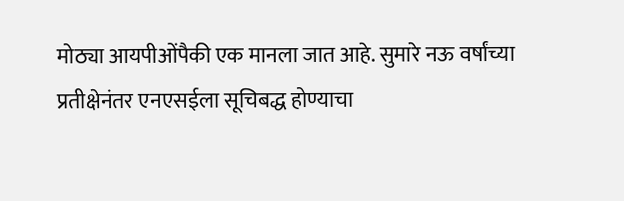मोठ्या आयपीओंपैकी एक मानला जात आहे. सुमारे नऊ वर्षांच्या प्रतीक्षेनंतर एनएसईला सूचिबद्ध होण्याचा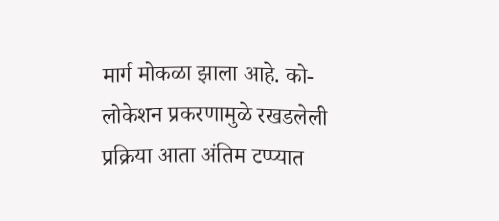मार्ग मोकळा झाला आहे. को-लोकेशन प्रकरणामुळे रखडलेली प्रक्रिया आता अंतिम टप्प्यात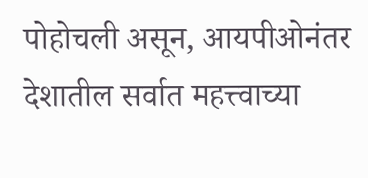पोहोचली असून, आयपीओनंतर देशातील सर्वात महत्त्वाच्या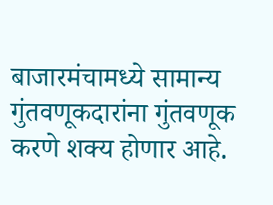बाजारमंचामध्ये सामान्य गुंतवणूकदारांना गुंतवणूक करणे शक्य होणार आहे.